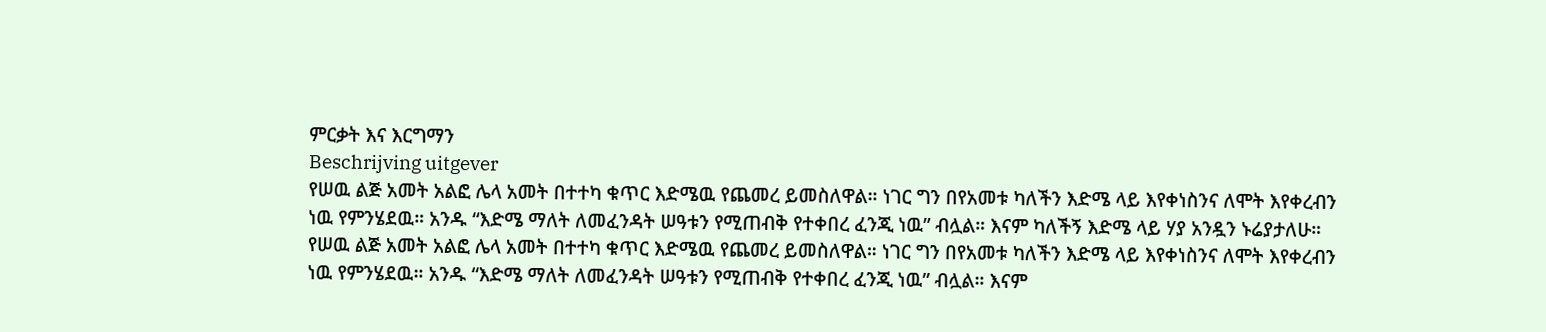ምርቃት እና እርግማን
Beschrijving uitgever
የሠዉ ልጅ አመት አልፎ ሌላ አመት በተተካ ቁጥር እድሜዉ የጨመረ ይመስለዋል። ነገር ግን በየአመቱ ካለችን እድሜ ላይ እየቀነስንና ለሞት እየቀረብን ነዉ የምንሄደዉ። አንዱ “እድሜ ማለት ለመፈንዳት ሠዓቱን የሚጠብቅ የተቀበረ ፈንጂ ነዉ” ብሏል። እናም ካለችኝ እድሜ ላይ ሃያ አንዷን ኑሬያታለሁ።
የሠዉ ልጅ አመት አልፎ ሌላ አመት በተተካ ቁጥር እድሜዉ የጨመረ ይመስለዋል። ነገር ግን በየአመቱ ካለችን እድሜ ላይ እየቀነስንና ለሞት እየቀረብን ነዉ የምንሄደዉ። አንዱ “እድሜ ማለት ለመፈንዳት ሠዓቱን የሚጠብቅ የተቀበረ ፈንጂ ነዉ” ብሏል። እናም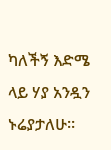ካለችኝ እድሜ ላይ ሃያ አንዷን ኑሬያታለሁ።